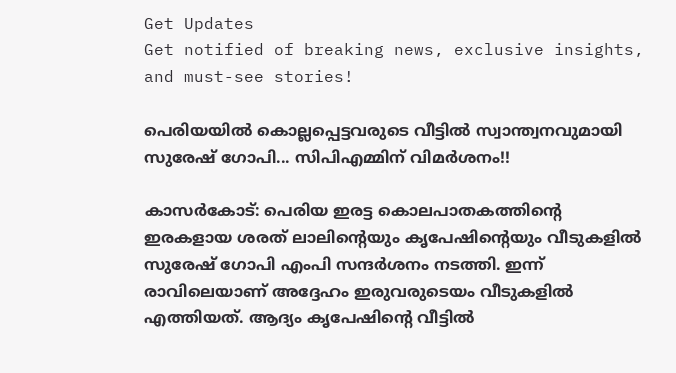Get Updates
Get notified of breaking news, exclusive insights, and must-see stories!

പെരിയയില്‍ കൊല്ലപ്പെട്ടവരുടെ വീട്ടില്‍ സ്വാന്ത്വനവുമായി സുരേഷ് ഗോപി... സിപിഎമ്മിന് വിമര്‍ശനം!!

കാസര്‍കോട്: പെരിയ ഇരട്ട കൊലപാതകത്തിന്റെ ഇരകളായ ശരത് ലാലിന്റെയും കൃപേഷിന്റെയും വീടുകളില്‍ സുരേഷ് ഗോപി എംപി സന്ദര്‍ശനം നടത്തി. ഇന്ന് രാവിലെയാണ് അദ്ദേഹം ഇരുവരുടെയം വീടുകളില്‍ എത്തിയത്. ആദ്യം കൃപേഷിന്റെ വീട്ടില്‍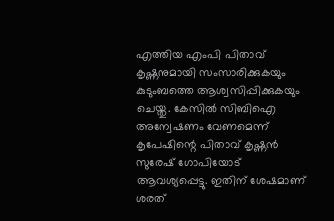എത്തിയ എംപി പിതാവ് കൃഷ്ണനുമായി സംസാരിക്കുകയും കുടുംബത്തെ ആശ്വസിപ്പിക്കുകയും ചെയ്തു. കേസില്‍ സിബിഐ അന്വേഷണം വേണമെന്ന് കൃപേഷിന്റെ പിതാവ് കൃഷ്ണന്‍ സുരേഷ് ഗോപിയോട് ആവശ്യപ്പെട്ടു. ഇതിന് ശേഷമാണ് ശരത്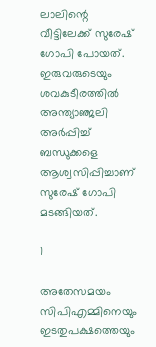ലാലിന്റെ വീട്ടിലേക്ക് സുരേഷ് ഗോപി പോയത്. ഇരുവരുടെയും ശവകുടീരത്തില്‍ അന്ത്യാഞ്ജലി അര്‍പ്പിച്ച് ബന്ധുക്കളെ ആശ്വസിപ്പിച്ചാണ് സുരേഷ് ഗോപി മടങ്ങിയത്.

1

അതേസമയം സിപിഎമ്മിനെയും ഇടതുപക്ഷത്തെയും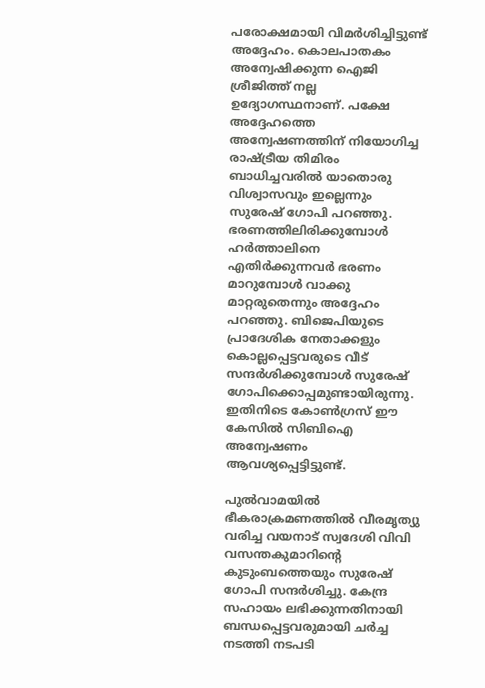പരോക്ഷമായി വിമര്‍ശിച്ചിട്ടുണ്ട് അദ്ദേഹം. കൊലപാതകം അന്വേഷിക്കുന്ന ഐജി ശ്രീജിത്ത് നല്ല ഉദ്യോഗസ്ഥനാണ്. പക്ഷേ അദ്ദേഹത്തെ അന്വേഷണത്തിന് നിയോഗിച്ച രാഷ്ട്രീയ തിമിരം ബാധിച്ചവരില്‍ യാതൊരു വിശ്വാസവും ഇല്ലെന്നും സുരേഷ് ഗോപി പറഞ്ഞു. ഭരണത്തിലിരിക്കുമ്പോള്‍ ഹര്‍ത്താലിനെ എതിര്‍ക്കുന്നവര്‍ ഭരണം മാറുമ്പോള്‍ വാക്കു മാറ്റരുതെന്നും അദ്ദേഹം പറഞ്ഞു. ബിജെപിയുടെ പ്രാദേശിക നേതാക്കളും കൊല്ലപ്പെട്ടവരുടെ വീട് സന്ദര്‍ശിക്കുമ്പോള്‍ സുരേഷ് ഗോപിക്കൊപ്പമുണ്ടായിരുന്നു. ഇതിനിടെ കോണ്‍ഗ്രസ് ഈ കേസില്‍ സിബിഐ അന്വേഷണം ആവശ്യപ്പെട്ടിട്ടുണ്ട്.

പുല്‍വാമയില്‍ ഭീകരാക്രമണത്തില്‍ വീരമൃത്യു വരിച്ച വയനാട് സ്വദേശി വിവി വസന്തകുമാറിന്റെ കുടുംബത്തെയും സുരേഷ് ഗോപി സന്ദര്‍ശിച്ചു. കേന്ദ്ര സഹായം ലഭിക്കുന്നതിനായി ബന്ധപ്പെട്ടവരുമായി ചര്‍ച്ച നടത്തി നടപടി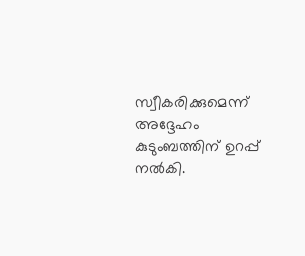സ്വീകരിക്കുമെന്ന് അദ്ദേഹം കുടുംബത്തിന് ഉറപ്പ് നല്‍കി.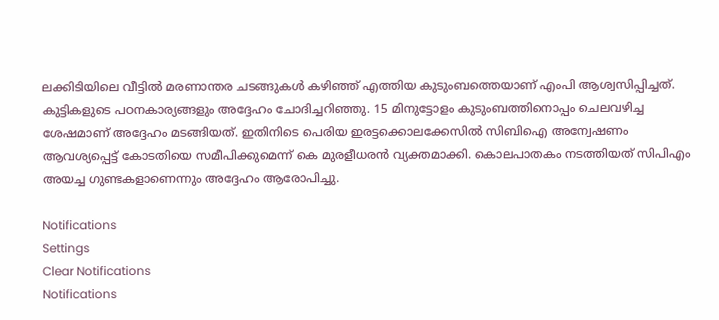ലക്കിടിയിലെ വീട്ടില്‍ മരണാന്തര ചടങ്ങുകള്‍ കഴിഞ്ഞ് എത്തിയ കുടുംബത്തെയാണ് എംപി ആശ്വസിപ്പിച്ചത്. കുട്ടികളുടെ പഠനകാര്യങ്ങളും അദ്ദേഹം ചോദിച്ചറിഞ്ഞു. 15 മിനുട്ടോളം കുടുംബത്തിനൊപ്പം ചെലവഴിച്ച ശേഷമാണ് അദ്ദേഹം മടങ്ങിയത്. ഇതിനിടെ പെരിയ ഇരട്ടക്കൊലക്കേസില്‍ സിബിഐ അന്വേഷണം ആവശ്യപ്പെട്ട് കോടതിയെ സമീപിക്കുമെന്ന് കെ മുരളീധരന്‍ വ്യക്തമാക്കി. കൊലപാതകം നടത്തിയത് സിപിഎം അയച്ച ഗുണ്ടകളാണെന്നും അദ്ദേഹം ആരോപിച്ചു.

Notifications
Settings
Clear Notifications
Notifications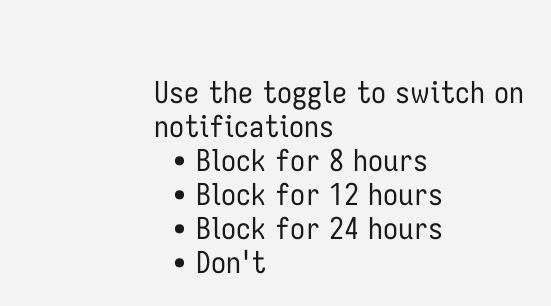Use the toggle to switch on notifications
  • Block for 8 hours
  • Block for 12 hours
  • Block for 24 hours
  • Don't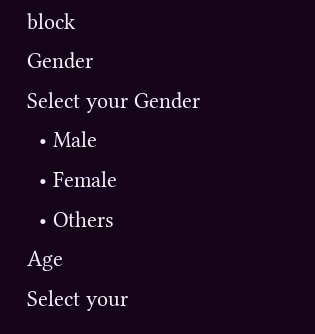block
Gender
Select your Gender
  • Male
  • Female
  • Others
Age
Select your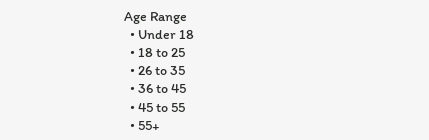Age Range
  • Under 18
  • 18 to 25
  • 26 to 35
  • 36 to 45
  • 45 to 55
  • 55+